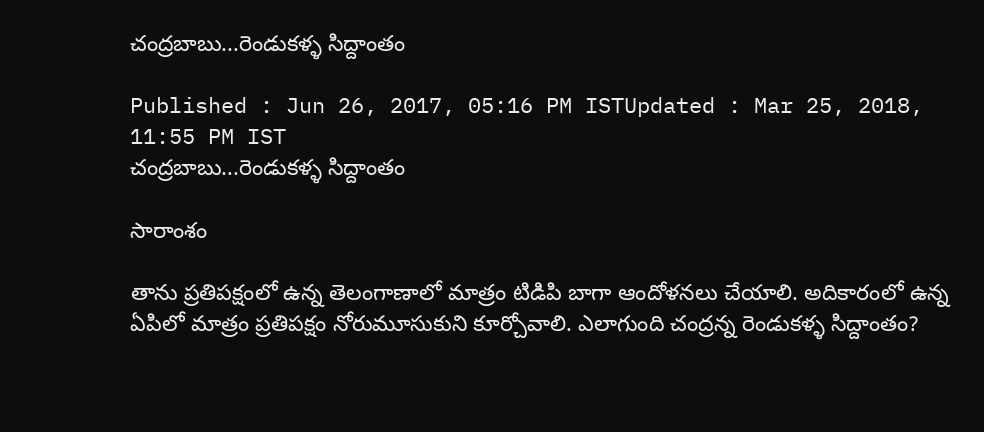చంద్రబాబు...రెండుకళ్ళ సిద్దాంతం

Published : Jun 26, 2017, 05:16 PM ISTUpdated : Mar 25, 2018, 11:55 PM IST
చంద్రబాబు...రెండుకళ్ళ సిద్దాంతం

సారాంశం

తాను ప్రతిపక్షంలో ఉన్న తెలంగాణాలో మాత్రం టిడిపి బాగా ఆందోళనలు చేయాలి. అదికారంలో ఉన్న ఏపిలో మాత్రం ప్రతిపక్షం నోరుమూసుకుని కూర్చోవాలి. ఎలాగుంది చంద్రన్న రెండుకళ్ళ సిద్దాంతం?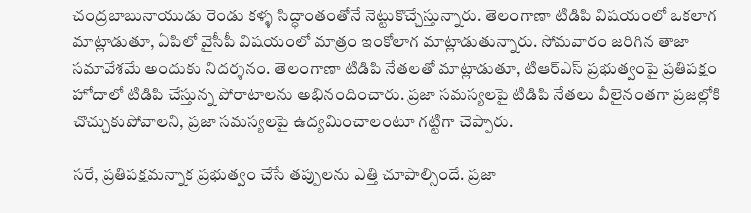చంద్రబాబునాయుడు రెండు కళ్ళ సిద్ధాంతంతోనే నెట్టుకొచ్చేస్తున్నారు. తెలంగాణా టిడిపి విషయంలో ఒకలాగ మాట్లాడుతూ, ఏపిలో వైసీపీ విషయంలో మాత్రం ఇంకోలాగ మాట్లాడుతున్నారు. సోమవారం జరిగిన తాజా సమావేశమే అందుకు నిదర్శనం. తెలంగాణా టిడిపి నేతలతో మాట్లాడుతూ, టిఆర్ఎస్ ప్రభుత్వంపై ప్రతిపక్షం హోదాలో టిడిపి చేస్తున్న పోరాటాలను అభినందించారు. ప్రజా సమస్యలపై టిడిపి నేతలు వీలైనంతగా ప్రజల్లోకి చొచ్చుకుపోవాలని, ప్రజా సమస్యలపై ఉద్యమించాలంటూ గట్టిగా చెప్పారు.

సరే, ప్రతిపక్షమన్నాక ప్రభుత్వం చేసే తప్పులను ఎత్తి చూపాల్సిందే. ప్రజా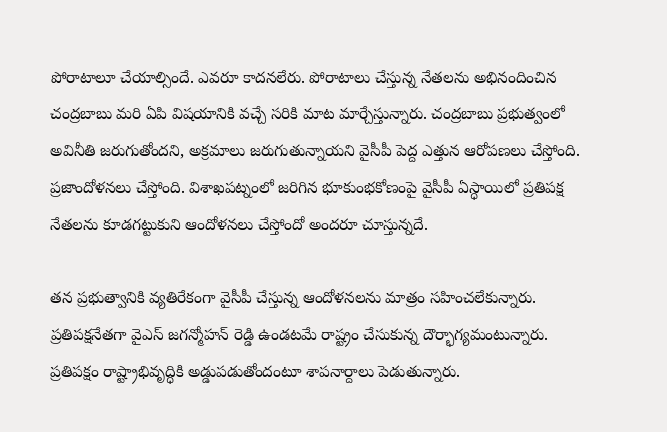పోరాటాలూ చేయాల్సిందే. ఎవరూ కాదనలేరు. పోరాటాలు చేస్తున్న నేతలను అభినందించిన చంద్రబాబు మరి ఏపి విషయానికి వచ్చే సరికి మాట మార్చేస్తున్నారు. చంద్రబాబు ప్రభుత్వంలో అవినీతి జరుగుతోందని, అక్రమాలు జరుగుతున్నాయని వైసీపీ పెద్ద ఎత్తున ఆరోపణలు చేస్తోంది. ప్రజాందోళనలు చేస్తోంది. విశాఖపట్నంలో జరిగిన భూకుంభకోణంపై వైసీపీ ఏస్ధాయిలో ప్రతిపక్ష నేతలను కూడగట్టుకుని ఆందోళనలు చేస్తోందో అందరూ చూస్తున్నదే.

తన ప్రభుత్వానికి వ్యతిరేకంగా వైసీపీ చేస్తున్న ఆందోళనలను మాత్రం సహించలేకున్నారు. ప్రతిపక్షనేతగా వైఎస్ జగన్మోహన్ రెడ్డి ఉండటమే రాష్ట్రం చేసుకున్న దౌర్భాగ్యమంటున్నారు. ప్రతిపక్షం రాష్ట్రాభివృద్ధికి అడ్డుపడుతోందంటూ శాపనార్దాలు పెడుతున్నారు.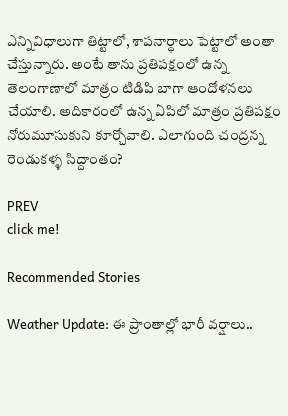ఎన్నివిధాలుగా తిట్టాలో, శాపనార్ధాలు పెట్టాలో అంతా చేస్తున్నారు. అంటే తాను ప్రతిపక్షంలో ఉన్న తెలంగాణాలో మాత్రం టిడిపి బాగా ఆందోళనలు చేయాలి. అదికారంలో ఉన్న ఏపిలో మాత్రం ప్రతిపక్షం నోరుమూసుకుని కూర్చోవాలి. ఎలాగుంది చంద్రన్న రెండుకళ్ళ సిద్దాంతం?

PREV
click me!

Recommended Stories

Weather Update: ఈ ప్రాంతాల్లో భారీ వర్షాలు..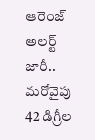ఆరెంజ్ అలర్ట్ జారీ.. మరోవైపు 42 డిగ్రీల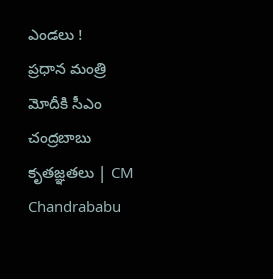ఎండలు !
ప్రధాన మంత్రి మోదీకి సీఎం చంద్రబాబు కృతజ్ఞతలు | CM Chandrababu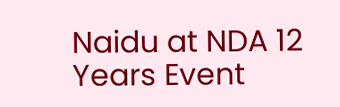Naidu at NDA 12 Years Event